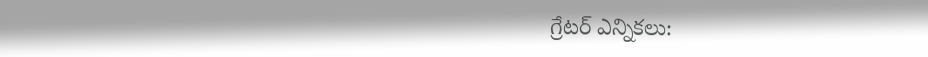గ్రేటర్ ఎన్నికలు: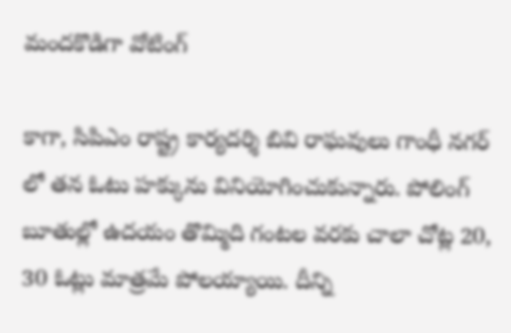మందకొడిగా వోటింగ్

కాగా, సిపిఎం రాష్ట్ర కార్యదర్శి బివి రాఘవులు గాంధీ నగర్ లో తన ఓటు హక్కును వినియోగించుకున్నారు. పోలింగ్ బూతుల్లో ఉదయం తొమ్మిది గంటల వరకు చాలా చోట్ల 20, 30 ఓట్లు మాత్రమే పోలయ్యాయి. దీన్ని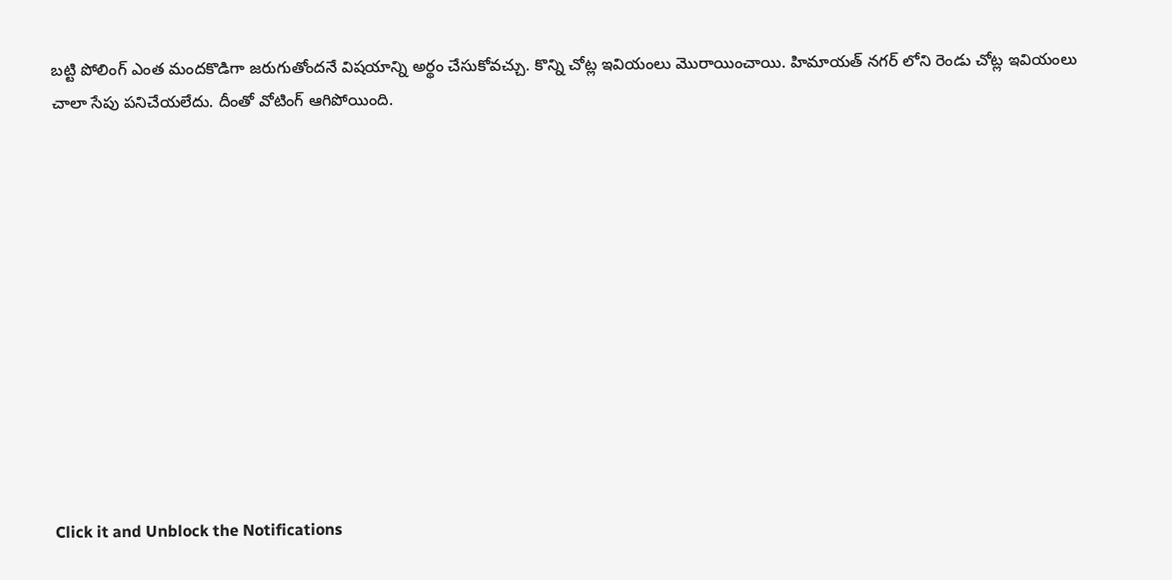బట్టి పోలింగ్ ఎంత మందకొడిగా జరుగుతోందనే విషయాన్ని అర్థం చేసుకోవచ్చు. కొన్ని చోట్ల ఇవియంలు మొరాయించాయి. హిమాయత్ నగర్ లోని రెండు చోట్ల ఇవియంలు చాలా సేపు పనిచేయలేదు. దీంతో వోటింగ్ ఆగిపోయింది.












Click it and Unblock the Notifications